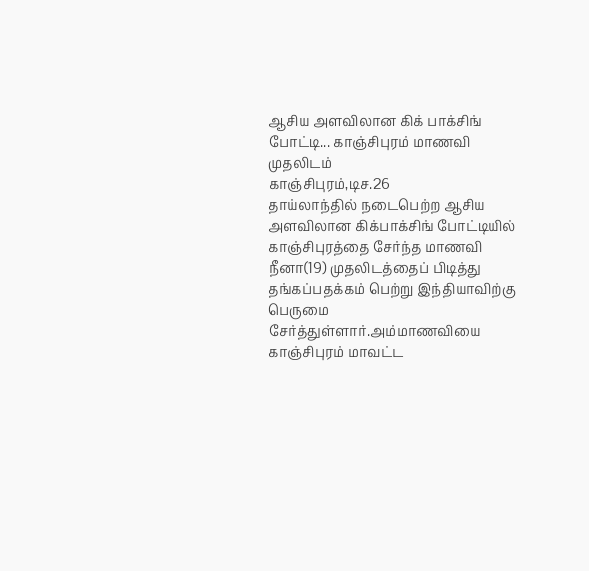ஆசிய அளவிலான கிக் பாக்சிங் போட்டி... காஞ்சிபுரம் மாணவி முதலிடம்
காஞ்சிபுரம்,டிச.26
தாய்லாந்தில் நடைபெற்ற ஆசிய அளவிலான கிக்பாக்சிங் போட்டியில் காஞ்சிபுரத்தை சேர்ந்த மாணவி நீனா(19) முதலிடத்தைப் பிடித்து தங்கப்பதக்கம் பெற்று இந்தியாவிற்கு பெருமை சேர்த்துள்ளார்.அம்மாணவியை காஞ்சிபுரம் மாவட்ட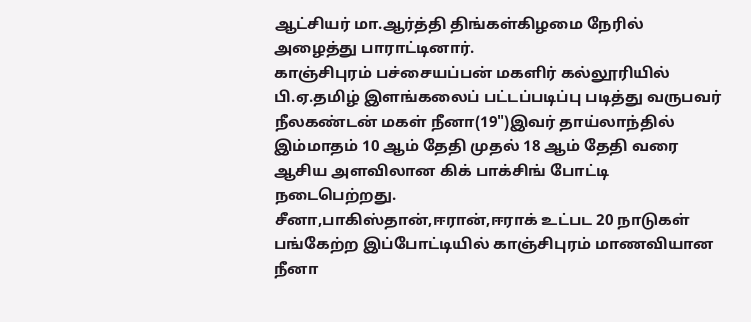ஆட்சியர் மா.ஆர்த்தி திங்கள்கிழமை நேரில் அழைத்து பாராட்டினார்.
காஞ்சிபுரம் பச்சையப்பன் மகளிர் கல்லூரியில் பி.ஏ.தமிழ் இளங்கலைப் பட்டப்படிப்பு படித்து வருபவர் நீலகண்டன் மகள் நீனா(19")இவர் தாய்லாந்தில் இம்மாதம் 10 ஆம் தேதி முதல் 18 ஆம் தேதி வரை ஆசிய அளவிலான கிக் பாக்சிங் போட்டி நடைபெற்றது.
சீனா,பாகிஸ்தான்,ஈரான்,ஈராக் உட்பட 20 நாடுகள் பங்கேற்ற இப்போட்டியில் காஞ்சிபுரம் மாணவியான நீனா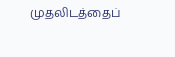முதலிடத்தைப்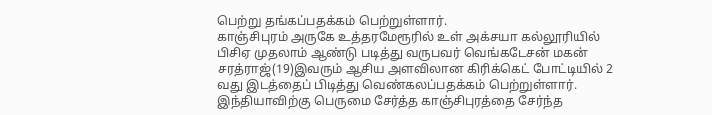பெற்று தங்கப்பதக்கம் பெற்றுள்ளார்.
காஞ்சிபுரம் அருகே உத்தரமேரூரில் உள் அக்சயா கல்லூரியில் பிசிஏ முதலாம் ஆண்டு படித்து வருபவர் வெங்கடேசன் மகன் சரத்ராஜ்(19)இவரும் ஆசிய அளவிலான கிரிக்கெட் போட்டியில் 2 வது இடத்தைப் பிடித்து வெண்கலப்பதக்கம் பெற்றுள்ளார்.
இந்தியாவிற்கு பெருமை சேர்த்த காஞ்சிபுரத்தை சேர்ந்த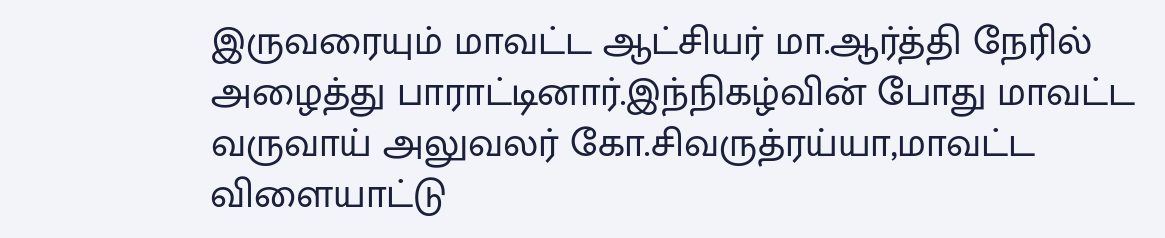இருவரையும் மாவட்ட ஆட்சியர் மா.ஆர்த்தி நேரில் அழைத்து பாராட்டினார்.இந்நிகழ்வின் போது மாவட்ட வருவாய் அலுவலர் கோ.சிவருத்ரய்யா,மாவட்ட விளையாட்டு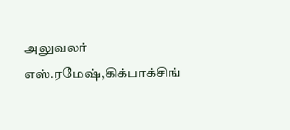அலுவலர் எஸ்.ரமேஷ்,கிக்பாக்சிங்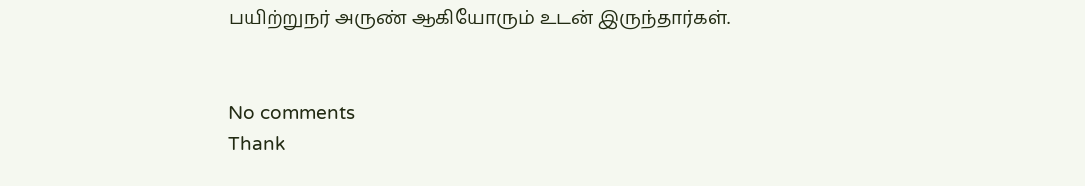பயிற்றுநர் அருண் ஆகியோரும் உடன் இருந்தார்கள்.


No comments
Thank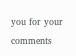you for your comments